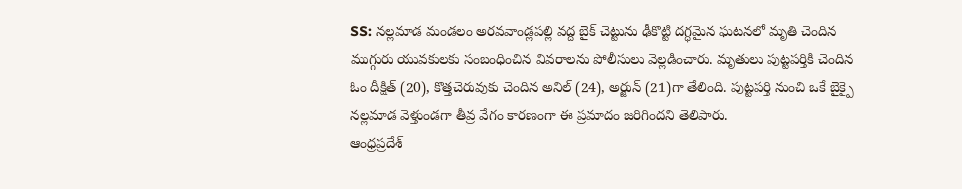SS: నల్లమాడ మండలం అరవవాండ్లపల్లి వద్ద బైక్ చెట్టును ఢీకొట్టి దగ్ధమైన ఘటనలో మృతి చెందిన ముగ్గురు యువకులకు సంబంధించిన వివరాలను పోలీసులు వెల్లడించారు. మృతులు పుట్టపర్తికి చెందిన ఓం దీక్షిత్ (20), కొత్తచెరువుకు చెందిన అనిల్ (24), అర్జున్ (21)గా తేలింది. పుట్టపర్తి నుంచి ఒకే బైక్పై నల్లమాడ వెళ్తుండగా తీవ్ర వేగం కారణంగా ఈ ప్రమాదం జరిగిందని తెలిపారు.
ఆంధ్రప్రదేశ్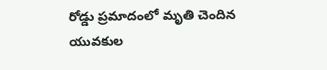రోడ్డు ప్రమాదంలో మృతి చెందిన యువకుల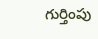గుర్తింపు